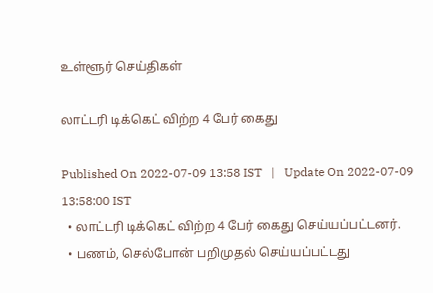உள்ளூர் செய்திகள்

லாட்டரி டிக்கெட் விற்ற 4 பேர் கைது

Published On 2022-07-09 13:58 IST   |   Update On 2022-07-09 13:58:00 IST
  • லாட்டரி டிக்கெட் விற்ற 4 பேர் கைது செய்யப்பட்டனர்.
  • பணம், செல்போன் பறிமுதல் செய்யப்பட்டது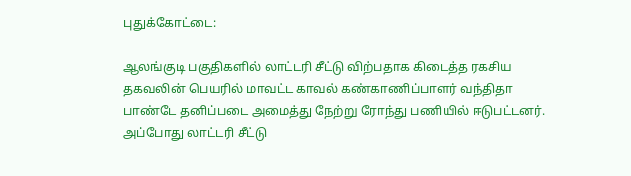புதுக்கோட்டை:

ஆலங்குடி பகுதிகளில் லாட்டரி சீட்டு விற்பதாக கிடைத்த ரகசிய தகவலின் பெயரில் மாவட்ட காவல் கண்காணிப்பாளர் வந்திதா பாண்டே தனிப்படை அமைத்து நேற்று ரோந்து பணியில் ஈடுபட்டனர். அப்போது லாட்டரி சீட்டு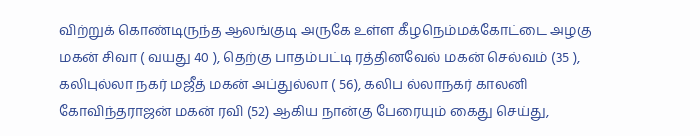விற்றுக் கொண்டிருந்த ஆலங்குடி அருகே உள்ள கீழநெம்மக்கோட்டை அழகு மகன் சிவா ( வயது 40 ), தெற்கு பாதம்பட்டி ரத்தினவேல் மகன் செல்வம் (35 ), கலிபுல்லா நகர் மஜீத் மகன் அப்துல்லா ( 56), கலிப ல்லாநகர் காலனி கோவிந்தராஜன் மகன் ரவி (52) ஆகிய நான்கு பேரையும் கைது செய்து,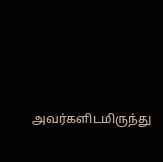அவர்களிடமிருந்து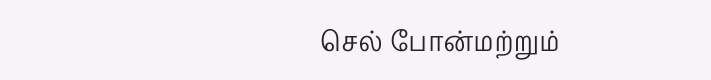செல் போன்மற்றும்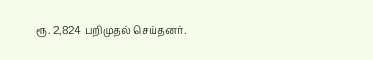ரூ. 2,824 பறிமுதல் செய்தனர்.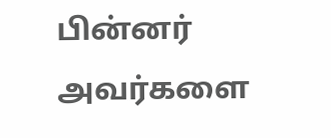பின்னர் அவர்களை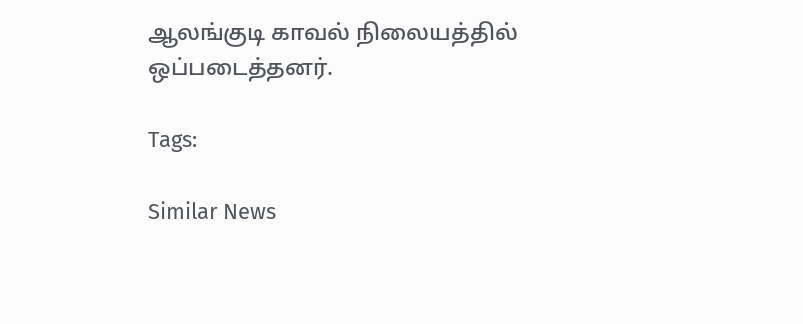ஆலங்குடி காவல் நிலையத்தில் ஒப்படைத்தனர்.

Tags:

Similar News